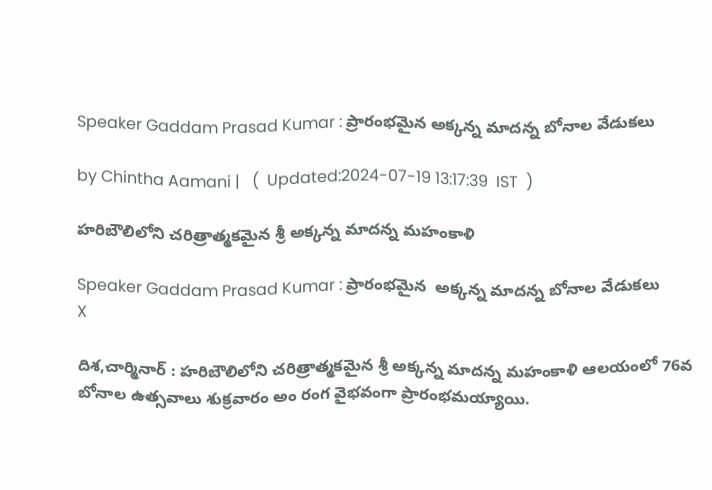Speaker Gaddam Prasad Kumar : ప్రారంభమైన అక్కన్న మాదన్న బోనాల వేడుకలు

by Chintha Aamani |   (  Updated:2024-07-19 13:17:39  IST  )

హరిబౌలిలోని చరిత్రాత్మకమైన శ్రీ అక్కన్న మాదన్న మహంకాళి

Speaker Gaddam Prasad Kumar : ప్రారంభమైన  అక్కన్న మాదన్న బోనాల వేడుకలు
X

దిశ,చార్మినార్ : హరిబౌలిలోని చరిత్రాత్మకమైన శ్రీ అక్కన్న మాదన్న మహంకాళి ఆలయంలో 76వ బోనాల ఉత్సవాలు శుక్రవారం అం రంగ వైభవంగా ప్రారంభమయ్యాయి.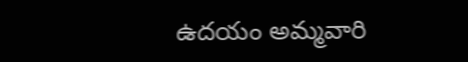ఉదయం అమ్మవారి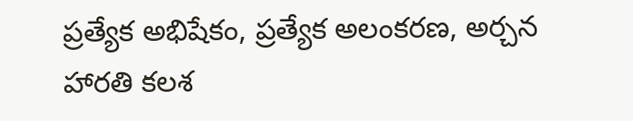ప్రత్యేక అభిషేకం, ప్రత్యేక అలంకరణ, అర్చన హారతి కలశ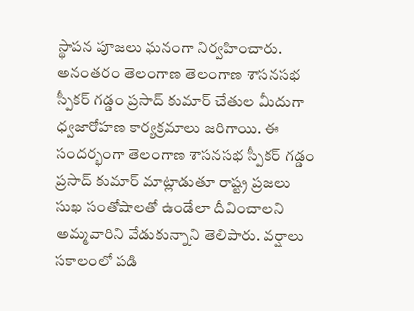స్థాపన పూజలు ఘనంగా నిర్వహించారు. అనంతరం తెలంగాణ తెలంగాణ శాసనసభ స్పీకర్ గడ్డం ప్రసాద్ కుమార్ చేతుల మీదుగా ధ్వజారోహణ కార్యక్రమాలు జరిగాయి. ఈ సందర్భంగా తెలంగాణ శాసనసభ స్పీకర్ గడ్డం ప్రసాద్ కుమార్ మాట్లాడుతూ రాష్ట్ర ప్రజలు సుఖ సంతోషాలతో ఉండేలా దీవించాలని అమ్మవారిని వేడుకున్నాని తెలిపారు. వర్షాలు సకాలంలో పడి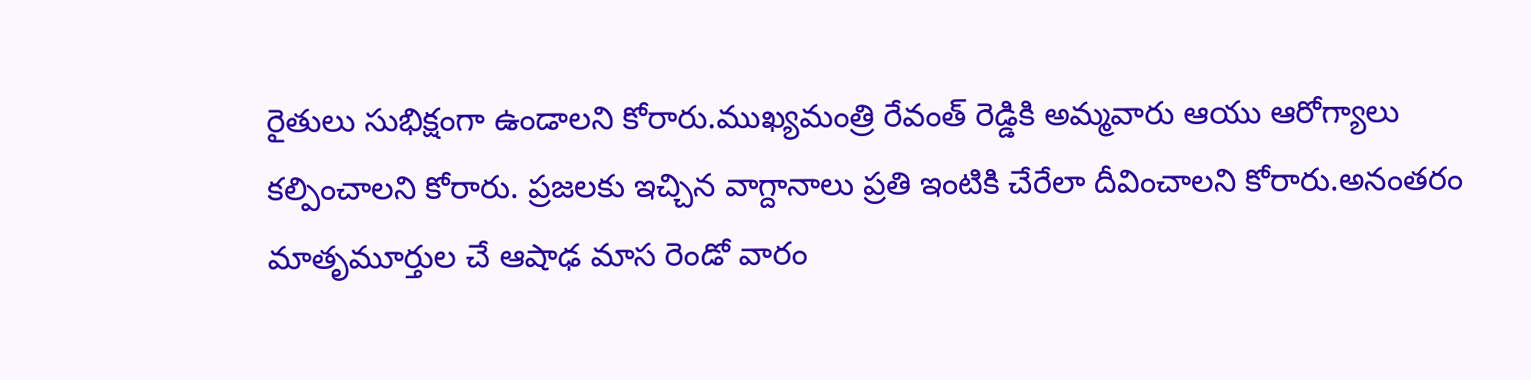రైతులు సుభిక్షంగా ఉండాలని కోరారు.ముఖ్యమంత్రి రేవంత్ రెడ్డికి అమ్మవారు ఆయు ఆరోగ్యాలు కల్పించాలని కోరారు. ప్రజలకు ఇచ్చిన వాగ్దానాలు ప్రతి ఇంటికి చేరేలా దీవించాలని కోరారు.అనంతరం మాతృమూర్తుల చే ఆషాఢ మాస రెండో వారం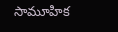సామూహిక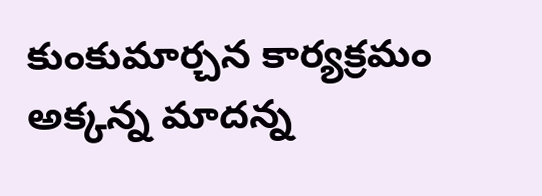కుంకుమార్చన కార్యక్రమం అక్కన్న మాదన్న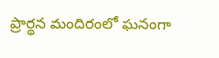ప్రార్థన మందిరంలో ఘనంగా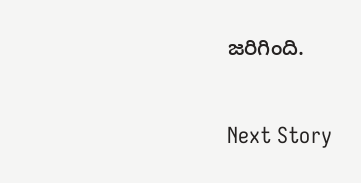జరిగింది.

Next Story